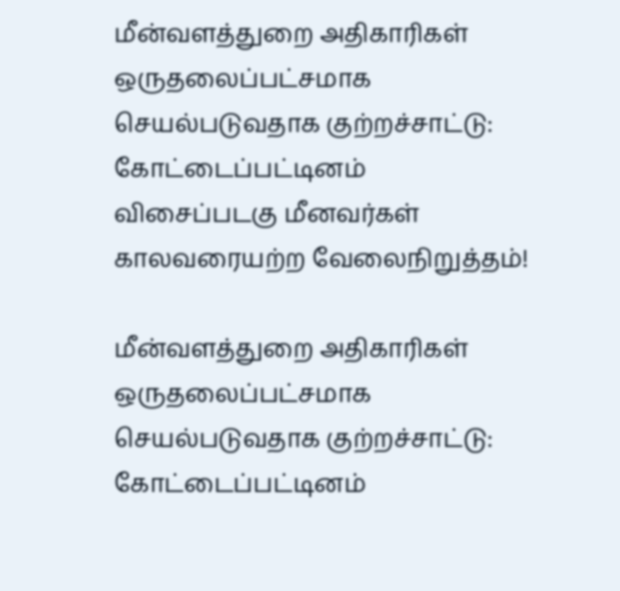மீன்வளத்துறை அதிகாரிகள் ஒருதலைப்பட்சமாக செயல்படுவதாக குற்றச்சாட்டு: கோட்டைப்பட்டினம் விசைப்படகு மீனவர்கள் காலவரையற்ற வேலைநிறுத்தம்!

மீன்வளத்துறை அதிகாரிகள் ஒருதலைப்பட்சமாக செயல்படுவதாக குற்றச்சாட்டு: கோட்டைப்பட்டினம்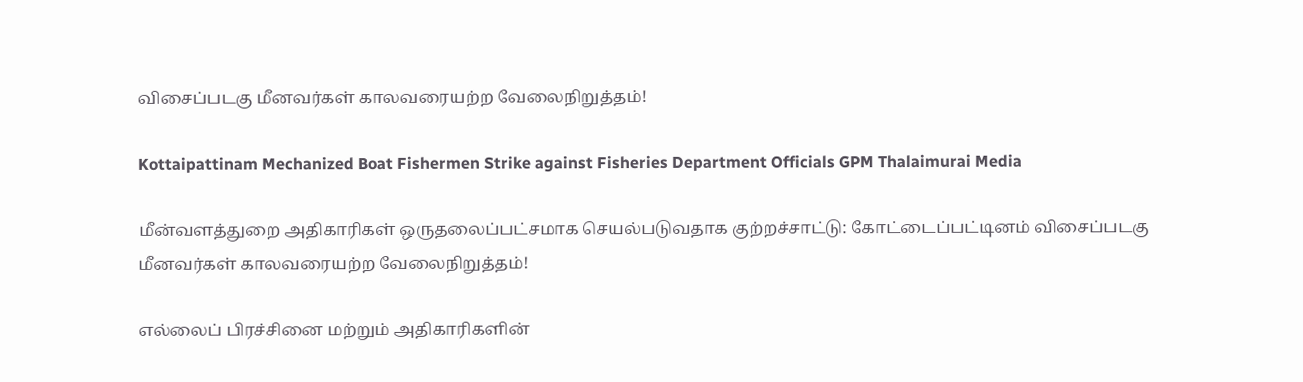விசைப்படகு மீனவர்கள் காலவரையற்ற வேலைநிறுத்தம்!

Kottaipattinam Mechanized Boat Fishermen Strike against Fisheries Department Officials GPM Thalaimurai Media

மீன்வளத்துறை அதிகாரிகள் ஒருதலைப்பட்சமாக செயல்படுவதாக குற்றச்சாட்டு: கோட்டைப்பட்டினம் விசைப்படகு மீனவர்கள் காலவரையற்ற வேலைநிறுத்தம்!

எல்லைப் பிரச்சினை மற்றும் அதிகாரிகளின்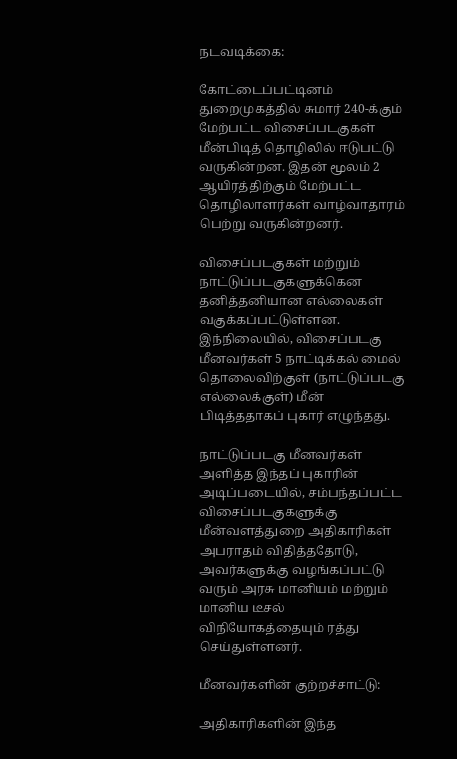நடவடிக்கை:

கோட்டைப்பட்டினம் துறைமுகத்தில் சுமார் 240-க்கும் மேற்பட்ட விசைப்படகுகள் மீன்பிடித் தொழிலில் ஈடுபட்டு வருகின்றன. இதன் மூலம் 2 ஆயிரத்திற்கும் மேற்பட்ட தொழிலாளர்கள் வாழ்வாதாரம் பெற்று வருகின்றனர்.

விசைப்படகுகள் மற்றும் நாட்டுப்படகுகளுக்கென தனித்தனியான எல்லைகள் வகுக்கப்பட்டுள்ளன. இந்நிலையில், விசைப்படகு மீனவர்கள் 5 நாட்டிக்கல் மைல் தொலைவிற்குள் (நாட்டுப்படகு எல்லைக்குள்) மீன் பிடித்ததாகப் புகார் எழுந்தது.

நாட்டுப்படகு மீனவர்கள் அளித்த இந்தப் புகாரின் அடிப்படையில், சம்பந்தப்பட்ட விசைப்படகுகளுக்கு மீன்வளத்துறை அதிகாரிகள் அபராதம் விதித்ததோடு, அவர்களுக்கு வழங்கப்பட்டு வரும் அரசு மானியம் மற்றும் மானிய டீசல் விநியோகத்தையும் ரத்து செய்துள்ளனர்.

மீனவர்களின் குற்றச்சாட்டு:

அதிகாரிகளின் இந்த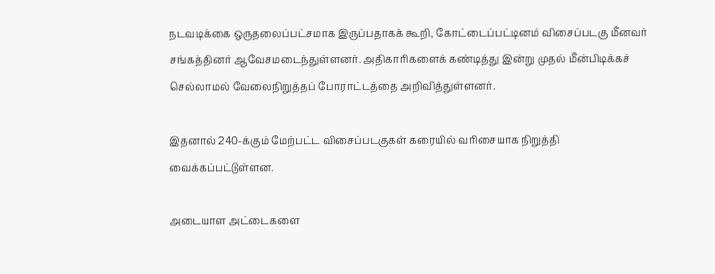நடவடிக்கை ஒருதலைப்பட்சமாக இருப்பதாகக் கூறி, கோட்டைப்பட்டினம் விசைப்படகு மீனவர் சங்கத்தினர் ஆவேசமடைந்துள்ளனர். அதிகாரிகளைக் கண்டித்து இன்று முதல் மீன்பிடிக்கச் செல்லாமல் வேலைநிறுத்தப் போராட்டத்தை அறிவித்துள்ளனர்.

இதனால் 240-க்கும் மேற்பட்ட விசைப்படகுகள் கரையில் வரிசையாக நிறுத்தி வைக்கப்பட்டுள்ளன.

அடையாள அட்டைகளை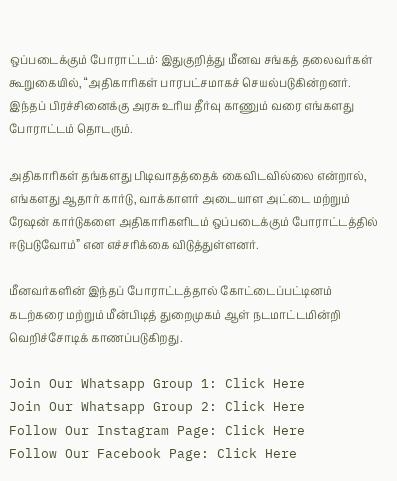ஒப்படைக்கும் போராட்டம்: இதுகுறித்து மீனவ சங்கத் தலைவர்கள் கூறுகையில், “அதிகாரிகள் பாரபட்சமாகச் செயல்படுகின்றனர். இந்தப் பிரச்சினைக்கு அரசு உரிய தீர்வு காணும் வரை எங்களது போராட்டம் தொடரும்.

அதிகாரிகள் தங்களது பிடிவாதத்தைக் கைவிடவில்லை என்றால், எங்களது ஆதார் கார்டு, வாக்காளர் அடையாள அட்டை மற்றும் ரேஷன் கார்டுகளை அதிகாரிகளிடம் ஒப்படைக்கும் போராட்டத்தில் ஈடுபடுவோம்” என எச்சரிக்கை விடுத்துள்ளனர்.

மீனவர்களின் இந்தப் போராட்டத்தால் கோட்டைப்பட்டினம் கடற்கரை மற்றும் மீன்பிடித் துறைமுகம் ஆள் நடமாட்டமின்றி வெறிச்சோடிக் காணப்படுகிறது.

Join Our Whatsapp Group 1: Click Here
Join Our Whatsapp Group 2: Click Here
Follow Our Instagram Page: Click Here
Follow Our Facebook Page: Click Here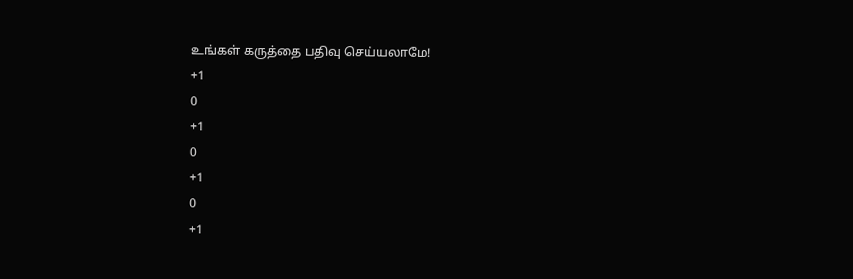உங்கள் கருத்தை பதிவு செய்யலாமே!
+1
0
+1
0
+1
0
+1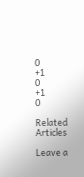0
+1
0
+1
0

Related Articles

Leave a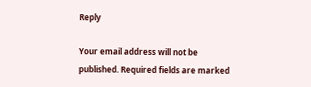Reply

Your email address will not be published. Required fields are marked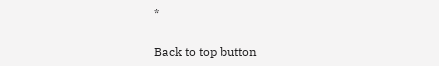*

Back to top button